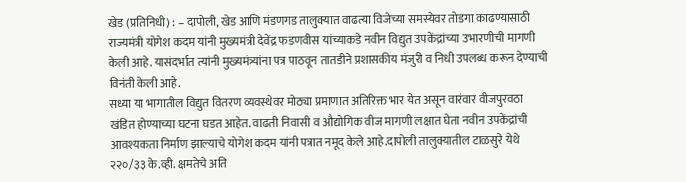खेड (प्रतिनिधी) : – दापोली, खेड आणि मंडणगड तालुक्यात वाढत्या विजेच्या समस्येवर तोडगा काढण्यासाठी राज्यमंत्री योगेश कदम यांनी मुख्यमंत्री देवेंद्र फडणवीस यांच्याकडे नवीन विद्युत उपकेंद्रांच्या उभारणीची मागणी केली आहे. यासंदर्भात त्यांनी मुख्यमंत्र्यांना पत्र पाठवून तातडीने प्रशासकीय मंजुरी व निधी उपलब्ध करून देण्याची विनंती केली आहे.
सध्या या भागातील विद्युत वितरण व्यवस्थेवर मोठ्या प्रमाणात अतिरिक्त भार येत असून वारंवार वीजपुरवठा खंडित होण्याच्या घटना घडत आहेत. वाढती निवासी व औद्योगिक वीज मागणी लक्षात घेता नवीन उपकेंद्रांची आवश्यकता निर्माण झाल्याचे योगेश कदम यांनी पत्रात नमूद केले आहे.दापोली तालुक्यातील टाळसुरे येथे २२०/३३ के.व्ही. क्षमतेचे अति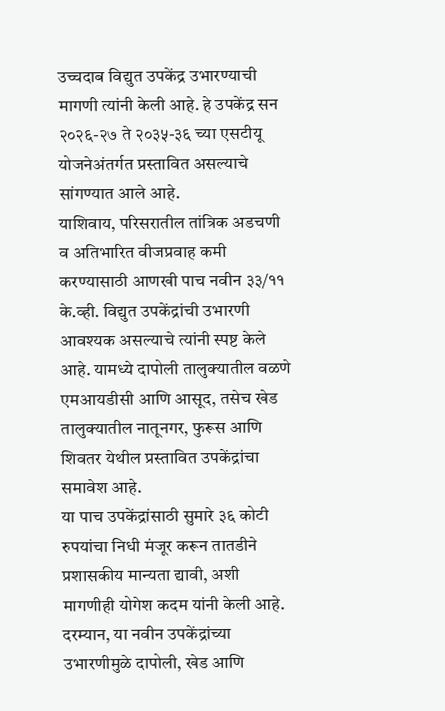उच्चदाब विद्युत उपकेंद्र उभारण्याची मागणी त्यांनी केली आहे. हे उपकेंद्र सन २०२६-२७ ते २०३५-३६ च्या एसटीयू योजनेअंतर्गत प्रस्तावित असल्याचे सांगण्यात आले आहे.
याशिवाय, परिसरातील तांत्रिक अडचणी व अतिभारित वीजप्रवाह कमी करण्यासाठी आणखी पाच नवीन ३३/११ के.व्ही. विद्युत उपकेंद्रांची उभारणी आवश्यक असल्याचे त्यांनी स्पष्ट केले आहे. यामध्ये दापोली तालुक्यातील वळणे एमआयडीसी आणि आसूद, तसेच खेड तालुक्यातील नातूनगर, फुरूस आणि शिवतर येथील प्रस्तावित उपकेंद्रांचा समावेश आहे.
या पाच उपकेंद्रांसाठी सुमारे ३६ कोटी रुपयांचा निधी मंजूर करून तातडीने प्रशासकीय मान्यता द्यावी, अशी मागणीही योगेश कदम यांनी केली आहे. दरम्यान, या नवीन उपकेंद्रांच्या उभारणीमुळे दापोली, खेड आणि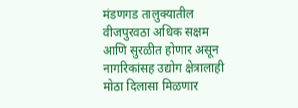मंडणगड तालुक्यातील वीजपुरवठा अधिक सक्षम आणि सुरळीत होणार असून नागरिकांसह उद्योग क्षेत्रालाही मोठा दिलासा मिळणार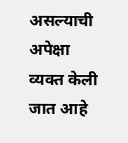असल्याची अपेक्षा व्यक्त केली जात आहे